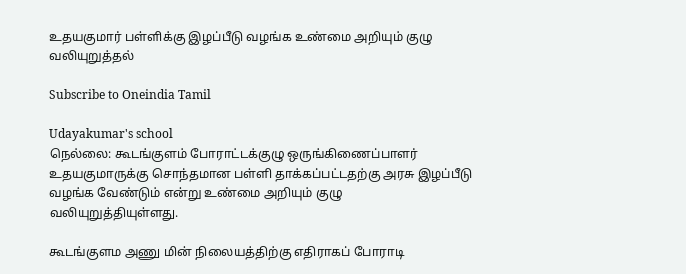உதயகுமார் பள்ளிக்கு இழப்பீடு வழங்க உண்மை அறியும் குழு வலியுறுத்தல்

Subscribe to Oneindia Tamil

Udayakumar's school
நெல்லை: கூடங்குளம் போராட்டக்குழு ஒருங்கிணைப்பாளர் உதயகுமாருக்கு சொந்தமான பள்ளி தாக்கப்பட்டதற்கு அரசு இழப்பீடு வழங்க வேண்டும் என்று உண்மை அறியும் குழு வலியுறுத்தியுள்ளது.

கூடங்குளம அணு மின் நிலையத்திற்கு எதிராகப் போராடி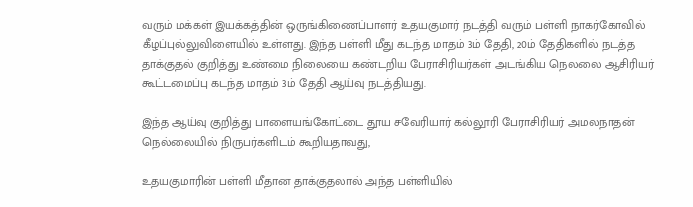வரும் மக்கள் இயக்கத்தின் ஒருங்கிணைப்பாளர் உதயகுமார் நடத்தி வரும் பள்ளி நாகர்கோவில் கீழப்புல்லுவிளையில் உள்ளது. இந்த பள்ளி மீது கடந்த மாதம் 3ம் தேதி, 20ம் தேதிகளில் நடத்த தாக்குதல் குறித்து உண்மை நிலையை கண்டறிய பேராசிரியர்கள் அடங்கிய நெலலை ஆசிரியர் கூட்டமைப்பு கடந்த மாதம் 3ம் தேதி ஆய்வு நடத்தியது.

இந்த ஆய்வு குறித்து பாளையங்கோட்டை தூய சவேரியார் கல்லூரி பேராசிரியர் அமலநாதன் நெல்லையில் நிருபர்களிடம் கூறியதாவது,

உதயகுமாரின் பள்ளி மீதான தாக்குதலால் அந்த பள்ளியில்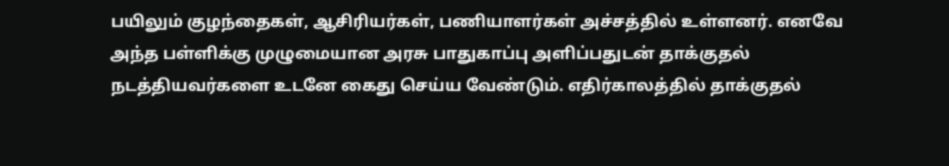பயிலும் குழந்தைகள், ஆசிரியர்கள், பணியாளர்கள் அச்சத்தில் உள்ளனர். எனவே அந்த பள்ளிக்கு முழுமையான அரசு பாதுகாப்பு அளிப்பதுடன் தாக்குதல் நடத்தியவர்களை உடனே கைது செய்ய வேண்டும். எதிர்காலத்தில் தாக்குதல்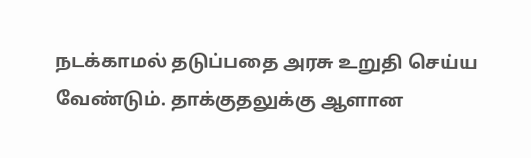நடக்காமல் தடுப்பதை அரசு உறுதி செய்ய வேண்டும். தாக்குதலுக்கு ஆளான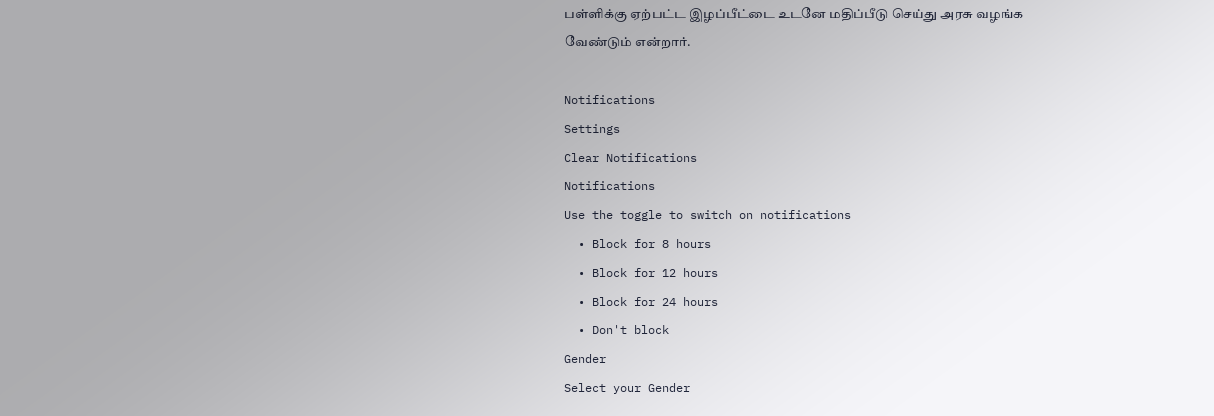பள்ளிக்கு ஏற்பட்ட இழப்பீட்டை உடனே மதிப்பீடு செய்து அரசு வழங்க வேண்டும் என்றார்.

Notifications
Settings
Clear Notifications
Notifications
Use the toggle to switch on notifications
  • Block for 8 hours
  • Block for 12 hours
  • Block for 24 hours
  • Don't block
Gender
Select your Gender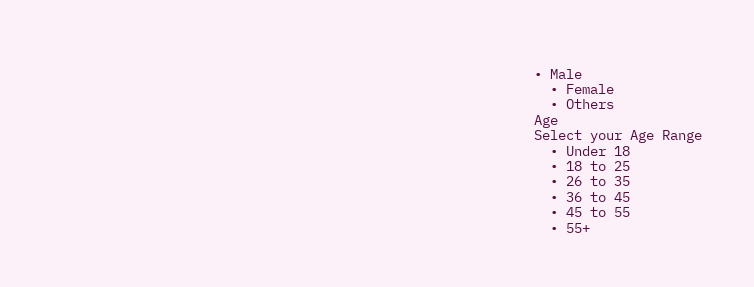• Male
  • Female
  • Others
Age
Select your Age Range
  • Under 18
  • 18 to 25
  • 26 to 35
  • 36 to 45
  • 45 to 55
  • 55+